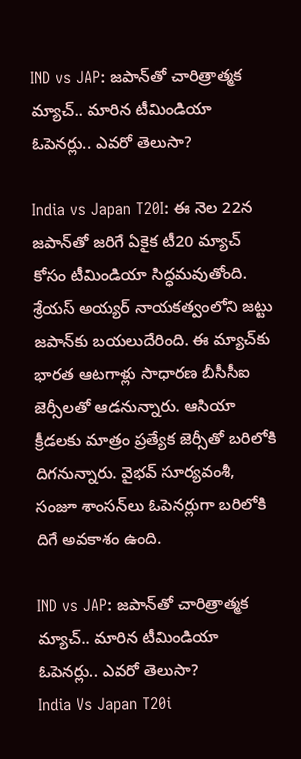IND vs JAP: జపాన్‌తో చారిత్రాత్మక మ్యాచ్.. మారిన టీమిండియా ఓపెనర్లు.. ఎవరో తెలుసా?

India vs Japan T20I: ఈ నెల 22న జపాన్‌తో జరిగే ఏకైక టీ20 మ్యాచ్‌ కోసం టీమిండియా సిద్ధమవుతోంది. శ్రేయస్ అయ్యర్ నాయకత్వంలోని జట్టు జపాన్‌కు బయలుదేరింది. ఈ మ్యాచ్‌కు భారత ఆటగాళ్లు సాధారణ బీసీసీఐ జెర్సీలతో ఆడనున్నారు. ఆసియా క్రీడలకు మాత్రం ప్రత్యేక జెర్సీతో బరిలోకి దిగనున్నారు. వైభవ్ సూర్యవంశీ, సంజూ శాంసన్‌లు ఓపెనర్లుగా బరిలోకి దిగే అవకాశం ఉంది.

IND vs JAP: జపాన్‌తో చారిత్రాత్మక మ్యాచ్.. మారిన టీమిండియా ఓపెనర్లు.. ఎవరో తెలుసా?
India Vs Japan T20i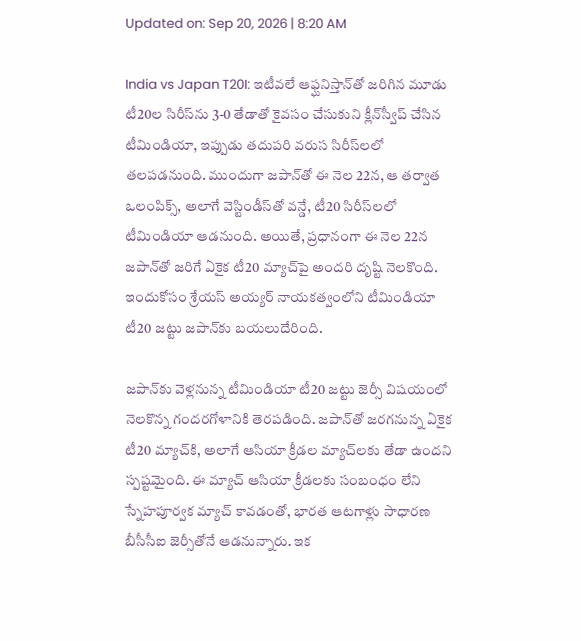Updated on: Sep 20, 2026 | 8:20 AM

India vs Japan T20I: ఇటీవలే ఆఫ్ఘనిస్తాన్‌తో జరిగిన మూడు టీ20ల సిరీస్‌ను 3-0 తేడాతో కైవసం చేసుకుని క్లీన్‌స్వీప్ చేసిన టీమిండియా, ఇప్పుడు తదుపరి వరుస సిరీస్‌లలో తలపడనుంది. ముందుగా జపాన్‌తో ఈ నెల 22న, ఆ తర్వాత ఒలంపిక్స్, అలాగే వెస్టిండీస్‌తో వన్డే, టీ20 సిరీస్‌లలో టీమిండియా ఆడనుంది. అయితే, ప్రధానంగా ఈ నెల 22న జపాన్‌తో జరిగే ఏకైక టీ20 మ్యాచ్‌పై అందరి దృష్టి నెలకొంది. ఇందుకోసం శ్రేయస్ అయ్యర్ నాయకత్వంలోని టీమిండియా టీ20 జట్టు జపాన్‌కు బయలుదేరింది.

జపాన్‌కు వెళ్లనున్న టీమిండియా టీ20 జట్టు జెర్సీ విషయంలో నెలకొన్న గందరగోళానికి తెరపడింది. జపాన్‌తో జరగనున్న ఏకైక టీ20 మ్యాచ్‌కి, అలాగే ఆసియా క్రీడల మ్యాచ్‌లకు తేడా ఉందని స్పష్టమైంది. ఈ మ్యాచ్ ఆసియా క్రీడలకు సంబంధం లేని స్నేహపూర్వక మ్యాచ్ కావడంతో, భారత ఆటగాళ్లు సాధారణ బీసీసీఐ జెర్సీతోనే ఆడనున్నారు. ఇక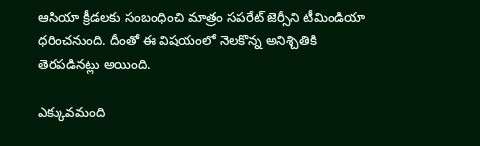ఆసియా క్రీడలకు సంబంధించి మాత్రం సపరేట్ జెర్సీని టీమిండియా ధరించనుంది. దీంతో ఈ విషయంలో నెలకొన్న అనిశ్చితికి తెరపడినట్లు అయింది.

ఎక్కువమంది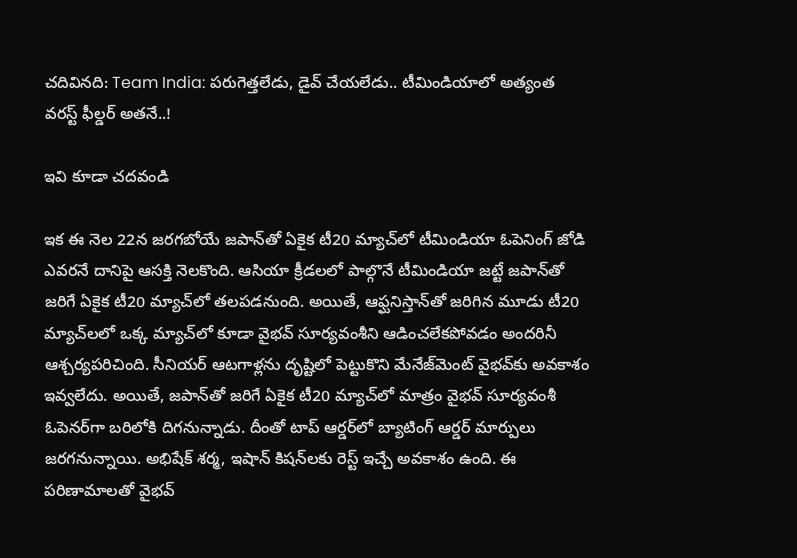చదివినది: Team India: పరుగెత్తలేడు, డైవ్ చేయలేడు.. టీమిండియాలో అత్యంత వరస్ట్ ఫీల్డర్ అతనే..!

ఇవి కూడా చదవండి

ఇక ఈ నెల 22న జరగబోయే జపాన్‌తో ఏకైక టీ20 మ్యాచ్‌లో టీమిండియా ఓపెనింగ్ జోడి ఎవరనే దానిపై ఆసక్తి నెలకొంది. ఆసియా క్రీడలలో పాల్గొనే టీమిండియా జట్టే జపాన్‌తో జరిగే ఏకైక టీ20 మ్యాచ్‌లో తలపడనుంది. అయితే, ఆఫ్ఘనిస్తాన్‌తో జరిగిన మూడు టీ20 మ్యాచ్‌లలో ఒక్క మ్యాచ్‌లో కూడా వైభవ్ సూర్యవంశీని ఆడించలేకపోవడం అందరినీ ఆశ్చర్యపరిచింది. సీనియర్ ఆటగాళ్లను దృష్టిలో పెట్టుకొని మేనేజ్‌మెంట్ వైభవ్‌కు అవకాశం ఇవ్వలేదు. అయితే, జపాన్‌తో జరిగే ఏకైక టీ20 మ్యాచ్‌లో మాత్రం వైభవ్ సూర్యవంశీ ఓపెనర్‌గా బరిలోకి దిగనున్నాడు. దీంతో టాప్ ఆర్డర్‌లో బ్యాటింగ్ ఆర్డర్ మార్పులు జరగనున్నాయి. అభిషేక్ శర్మ, ఇషాన్ కిషన్‌లకు రెస్ట్ ఇచ్చే అవకాశం ఉంది. ఈ పరిణామాలతో వైభవ్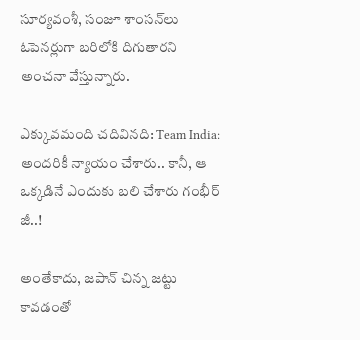సూర్యవంశీ, సంజూ శాంసన్‌లు ఓపెనర్లుగా బరిలోకి దిగుతారని అంచనా వేస్తున్నారు.

ఎక్కువమంది చదివినది: Team India: అందరికీ న్యాయం చేశారు.. కానీ, ఆ ఒక్కడినే ఎందుకు బలి చేశారు గంభీర్ జీ..!

అంతేకాదు, జపాన్ చిన్న జట్టు కావడంతో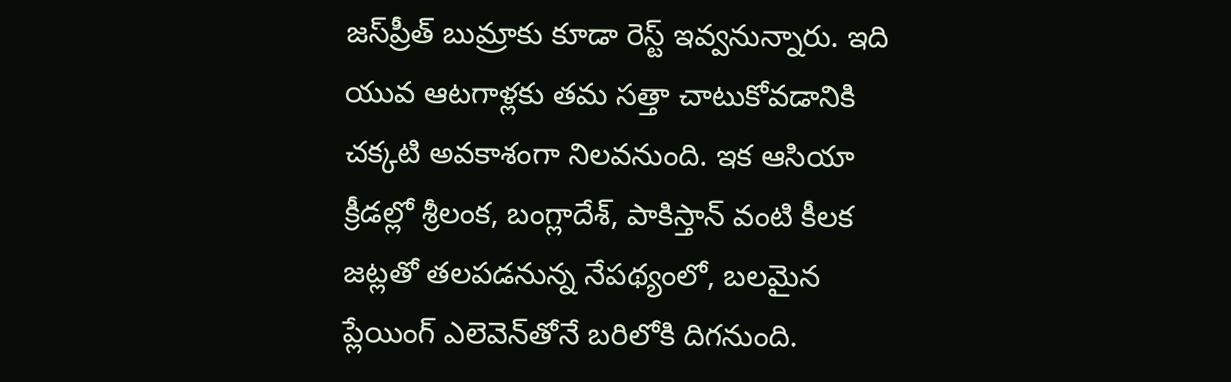జస్‌ప్రీత్ బుమ్రాకు కూడా రెస్ట్ ఇవ్వనున్నారు. ఇది యువ ఆటగాళ్లకు తమ సత్తా చాటుకోవడానికి చక్కటి అవకాశంగా నిలవనుంది. ఇక ఆసియా క్రీడల్లో శ్రీలంక, బంగ్లాదేశ్, పాకిస్తాన్ వంటి కీలక జట్లతో తలపడనున్న నేపథ్యంలో, బలమైన ప్లేయింగ్ ఎలెవెన్‌తోనే బరిలోకి దిగనుంది.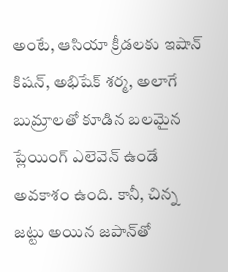అంటే, ఆసియా క్రీడలకు ఇషాన్ కిషన్, అభిషేక్ శర్మ, అలాగే బుమ్రాలతో కూడిన బలమైన ప్లేయింగ్ ఎలెవెన్ ఉండే అవకాశం ఉంది. కానీ, చిన్న జట్టు అయిన జపాన్‌తో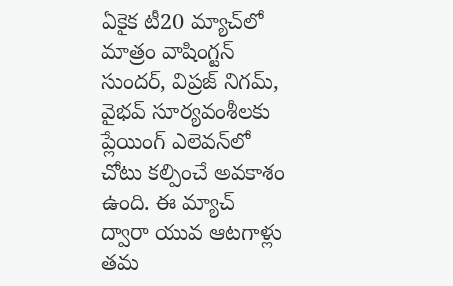ఏకైక టీ20 మ్యాచ్‌లో మాత్రం వాషింగ్టన్ సుందర్, విప్రజ్ నిగమ్, వైభవ్ సూర్యవంశీలకు ప్లేయింగ్ ఎలెవన్‌లో చోటు కల్పించే అవకాశం ఉంది. ఈ మ్యాచ్ ద్వారా యువ ఆటగాళ్లు తమ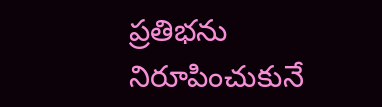ప్రతిభను నిరూపించుకునే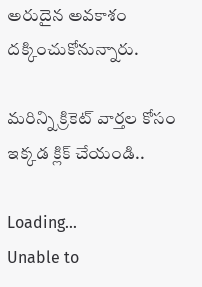అరుదైన అవకాశం దక్కించుకోనున్నారు.

మరిన్ని క్రికెట్ వార్తల కోసం ఇక్కడ క్లిక్ చేయండి..

Loading...
Unable to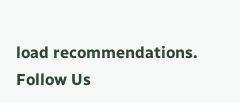load recommendations.
Follow Us